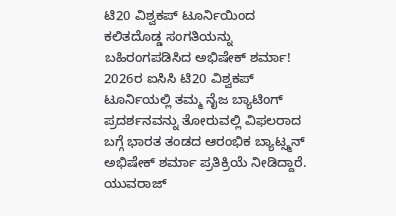ಟಿ20 ವಿಶ್ವಕಪ್ ಟೂರ್ನಿಯಿಂದ ಕಲಿತದೊಡ್ಡ ಸಂಗತಿಯನ್ನು ಬಹಿರಂಗಪಡಿಸಿದ ಅಭಿಷೇಕ್ ಶರ್ಮಾ!
2026ರ ಐಸಿಸಿ ಟಿ20 ವಿಶ್ವಕಪ್ ಟೂರ್ನಿಯಲ್ಲಿ ತಮ್ಮ ನೈಜ ಬ್ಯಾಟಿಂಗ್ ಪ್ರದರ್ಶನವನ್ನು ತೋರುವಲ್ಲಿ ವಿಫಲರಾದ ಬಗ್ಗೆ ಭಾರತ ತಂಡದ ಆರಂಭಿಕ ಬ್ಯಾಟ್ಸ್ಮನ್ ಅಭಿಷೇಕ್ ಶರ್ಮಾ ಪ್ರತಿಕ್ರಿಯೆ ನೀಡಿದ್ದಾರೆ. ಯುವರಾಜ್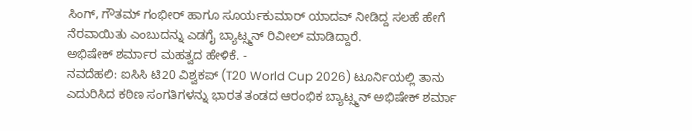ಸಿಂಗ್, ಗೌತಮ್ ಗಂಭೀರ್ ಹಾಗೂ ಸೂರ್ಯಕುಮಾರ್ ಯಾದವ್ ನೀಡಿದ್ದ ಸಲಹೆ ಹೇಗೆ ನೆರವಾಯಿತು ಎಂಬುದನ್ನು ಎಡಗೈ ಬ್ಯಾಟ್ಸ್ಮನ್ ರಿವೀಲ್ ಮಾಡಿದ್ದಾರೆ.
ಅಭಿಷೇಕ್ ಶರ್ಮಾರ ಮಹತ್ವದ ಹೇಳಿಕೆ. -
ನವದೆಹಲಿ: ಐಸಿಸಿ ಟಿ20 ವಿಶ್ವಕಪ್ (T20 World Cup 2026) ಟೂರ್ನಿಯಲ್ಲಿ ತಾನು ಎದುರಿಸಿದ ಕಠಿಣ ಸಂಗತಿಗಳನ್ನು ಭಾರತ ತಂಡದ ಆರಂಭಿಕ ಬ್ಯಾಟ್ಸ್ಮನ್ ಅಭಿಷೇಕ್ ಶರ್ಮಾ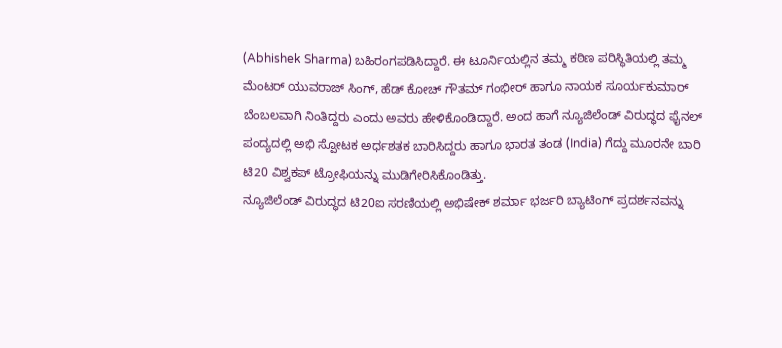(Abhishek Sharma) ಬಹಿರಂಗಪಡಿಸಿದ್ದಾರೆ. ಈ ಟೂರ್ನಿಯಲ್ಲಿನ ತಮ್ಮ ಕಠಿಣ ಪರಿಸ್ಥಿತಿಯಲ್ಲಿ ತಮ್ಮ ಮೆಂಟರ್ ಯುವರಾಜ್ ಸಿಂಗ್, ಹೆಡ್ ಕೋಚ್ ಗೌತಮ್ ಗಂಭೀರ್ ಹಾಗೂ ನಾಯಕ ಸೂರ್ಯಕುಮಾರ್ ಬೆಂಬಲವಾಗಿ ನಿಂತಿದ್ದರು ಎಂದು ಅವರು ಹೇಳಿಕೊಂಡಿದ್ದಾರೆ. ಅಂದ ಹಾಗೆ ನ್ಯೂಜಿಲೆಂಡ್ ವಿರುದ್ಧದ ಫೈನಲ್ ಪಂದ್ಯದಲ್ಲಿ ಅಭಿ ಸ್ಪೋಟಕ ಅರ್ಧಶತಕ ಬಾರಿಸಿದ್ದರು ಹಾಗೂ ಭಾರತ ತಂಡ (India) ಗೆದ್ದು ಮೂರನೇ ಬಾರಿ ಟಿ20 ವಿಶ್ವಕಪ್ ಟ್ರೋಫಿಯನ್ನು ಮುಡಿಗೇರಿಸಿಕೊಂಡಿತ್ತು.
ನ್ಯೂಜಿಲೆಂಡ್ ವಿರುದ್ಧದ ಟಿ20ಐ ಸರಣಿಯಲ್ಲಿ ಅಭಿಷೇಕ್ ಶರ್ಮಾ ಭರ್ಜರಿ ಬ್ಯಾಟಿಂಗ್ ಪ್ರದರ್ಶನವನ್ನು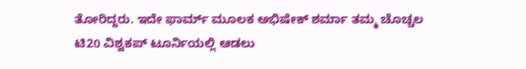ತೋರಿದ್ದರು. ಇದೇ ಫಾರ್ಮ್ ಮೂಲಕ ಅಭಿಷೇಕ್ ಶರ್ಮಾ ತಮ್ಮ ಚೊಚ್ಚಲ ಟಿ20 ವಿಶ್ವಕಪ್ ಟೂರ್ನಿಯಲ್ಲಿ ಆಡಲು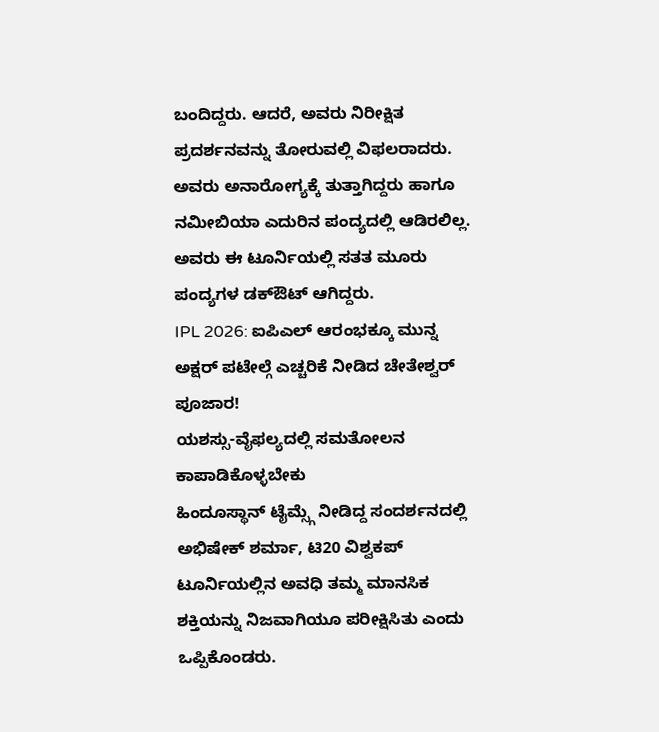ಬಂದಿದ್ದರು. ಆದರೆ, ಅವರು ನಿರೀಕ್ಷಿತ ಪ್ರದರ್ಶನವನ್ನು ತೋರುವಲ್ಲಿ ವಿಫಲರಾದರು. ಅವರು ಅನಾರೋಗ್ಯಕ್ಕೆ ತುತ್ತಾಗಿದ್ದರು ಹಾಗೂ ನಮೀಬಿಯಾ ಎದುರಿನ ಪಂದ್ಯದಲ್ಲಿ ಆಡಿರಲಿಲ್ಲ. ಅವರು ಈ ಟೂರ್ನಿಯಲ್ಲಿ ಸತತ ಮೂರು ಪಂದ್ಯಗಳ ಡಕ್ಔಟ್ ಆಗಿದ್ದರು.
IPL 2026: ಐಪಿಎಲ್ ಆರಂಭಕ್ಕೂ ಮುನ್ನ ಅಕ್ಷರ್ ಪಟೇಲ್ಗೆ ಎಚ್ಚರಿಕೆ ನೀಡಿದ ಚೇತೇಶ್ವರ್ ಪೂಜಾರ!
ಯಶಸ್ಸು-ವೈಫಲ್ಯದಲ್ಲಿ ಸಮತೋಲನ ಕಾಪಾಡಿಕೊಳ್ಳಬೇಕು
ಹಿಂದೂಸ್ಥಾನ್ ಟೈಮ್ಸ್ಗೆ ನೀಡಿದ್ದ ಸಂದರ್ಶನದಲ್ಲಿ ಅಭಿಷೇಕ್ ಶರ್ಮಾ, ಟಿ20 ವಿಶ್ವಕಪ್ ಟೂರ್ನಿಯಲ್ಲಿನ ಅವಧಿ ತಮ್ಮ ಮಾನಸಿಕ ಶಕ್ತಿಯನ್ನು ನಿಜವಾಗಿಯೂ ಪರೀಕ್ಷಿಸಿತು ಎಂದು ಒಪ್ಪಿಕೊಂಡರು.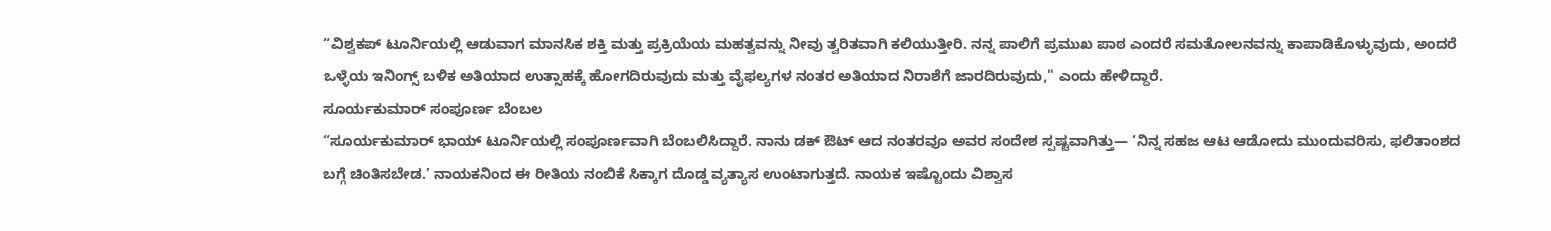“ವಿಶ್ವಕಪ್ ಟೂರ್ನಿಯಲ್ಲಿ ಆಡುವಾಗ ಮಾನಸಿಕ ಶಕ್ತಿ ಮತ್ತು ಪ್ರಕ್ರಿಯೆಯ ಮಹತ್ವವನ್ನು ನೀವು ತ್ವರಿತವಾಗಿ ಕಲಿಯುತ್ತೀರಿ. ನನ್ನ ಪಾಲಿಗೆ ಪ್ರಮುಖ ಪಾಠ ಎಂದರೆ ಸಮತೋಲನವನ್ನು ಕಾಪಾಡಿಕೊಳ್ಳುವುದು, ಅಂದರೆ ಒಳ್ಳೆಯ ಇನಿಂಗ್ಸ್ ಬಳಿಕ ಅತಿಯಾದ ಉತ್ಸಾಹಕ್ಕೆ ಹೋಗದಿರುವುದು ಮತ್ತು ವೈಫಲ್ಯಗಳ ನಂತರ ಅತಿಯಾದ ನಿರಾಶೆಗೆ ಜಾರದಿರುವುದು," ಎಂದು ಹೇಳಿದ್ದಾರೆ.
ಸೂರ್ಯಕುಮಾರ್ ಸಂಪೂರ್ಣ ಬೆಂಬಲ
“ಸೂರ್ಯಕುಮಾರ್ ಭಾಯ್ ಟೂರ್ನಿಯಲ್ಲಿ ಸಂಪೂರ್ಣವಾಗಿ ಬೆಂಬಲಿಸಿದ್ದಾರೆ. ನಾನು ಡಕ್ ಔಟ್ ಆದ ನಂತರವೂ ಅವರ ಸಂದೇಶ ಸ್ಪಷ್ಟವಾಗಿತ್ತು— ‘ನಿನ್ನ ಸಹಜ ಆಟ ಆಡೋದು ಮುಂದುವರಿಸು, ಫಲಿತಾಂಶದ ಬಗ್ಗೆ ಚಿಂತಿಸಬೇಡ.’ ನಾಯಕನಿಂದ ಈ ರೀತಿಯ ನಂಬಿಕೆ ಸಿಕ್ಕಾಗ ದೊಡ್ಡ ವ್ಯತ್ಯಾಸ ಉಂಟಾಗುತ್ತದೆ. ನಾಯಕ ಇಷ್ಟೊಂದು ವಿಶ್ವಾಸ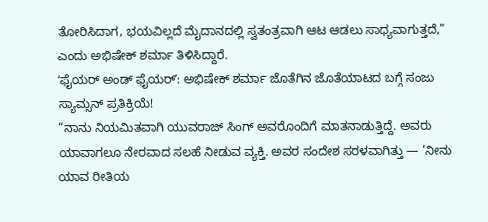ತೋರಿಸಿದಾಗ, ಭಯವಿಲ್ಲದೆ ಮೈದಾನದಲ್ಲಿ ಸ್ವತಂತ್ರವಾಗಿ ಆಟ ಆಡಲು ಸಾಧ್ಯವಾಗುತ್ತದೆ,” ಎಂದು ಅಭಿಷೇಕ್ ಶರ್ಮಾ ತಿಳಿಸಿದ್ದಾರೆ.
ʻಫೈಯರ್ ಅಂಡ್ ಫೈಯರ್ʼ: ಅಭಿಷೇಕ್ ಶರ್ಮಾ ಜೊತೆಗಿನ ಜೊತೆಯಾಟದ ಬಗ್ಗೆ ಸಂಜು ಸ್ಯಾಮ್ಸನ್ ಪ್ರತಿಕ್ರಿಯೆ!
“ನಾನು ನಿಯಮಿತವಾಗಿ ಯುವರಾಜ್ ಸಿಂಗ್ ಅವರೊಂದಿಗೆ ಮಾತನಾಡುತ್ತಿದ್ದೆ. ಅವರು ಯಾವಾಗಲೂ ನೇರವಾದ ಸಲಹೆ ನೀಡುವ ವ್ಯಕ್ತಿ. ಅವರ ಸಂದೇಶ ಸರಳವಾಗಿತ್ತು — ‘ನೀನು ಯಾವ ರೀತಿಯ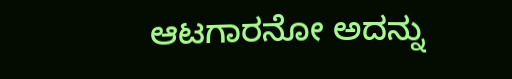ಆಟಗಾರನೋ ಅದನ್ನು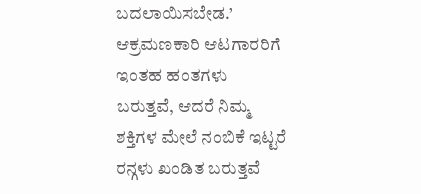ಬದಲಾಯಿಸಬೇಡ.’ ಆಕ್ರಮಣಕಾರಿ ಆಟಗಾರರಿಗೆ ಇಂತಹ ಹಂತಗಳು ಬರುತ್ತವೆ, ಆದರೆ ನಿಮ್ಮ ಶಕ್ತಿಗಳ ಮೇಲೆ ನಂಬಿಕೆ ಇಟ್ಟರೆ ರನ್ಗಳು ಖಂಡಿತ ಬರುತ್ತವೆ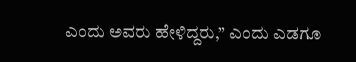ಎಂದು ಅವರು ಹೇಳಿದ್ದರು,” ಎಂದು ಎಡಗೂ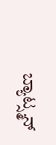ಬ್ಯಾಟ್ಸ್ಮನ್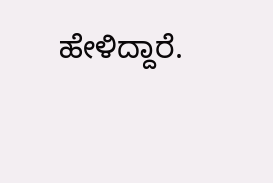ಹೇಳಿದ್ದಾರೆ.